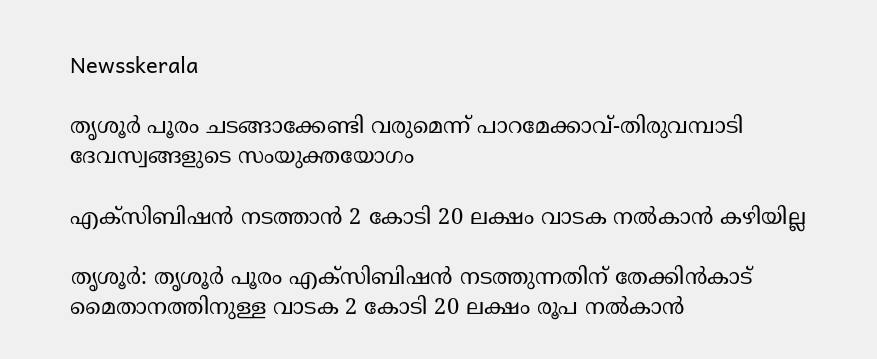Newsskerala

തൃശൂര്‍ പൂരം ചടങ്ങാക്കേണ്ടി വരുമെന്ന് പാറമേക്കാവ്-തിരുവമ്പാടി ദേവസ്വങ്ങളുടെ സംയുക്തയോഗം

എക്‌സിബിഷന്‍ നടത്താന്‍ 2 കോടി 20 ലക്ഷം വാടക നല്‍കാന്‍ കഴിയില്ല

തൃശൂര്‍: തൃശൂര്‍ പൂരം എക്‌സിബിഷന്‍ നടത്തുന്നതിന് തേക്കിന്‍കാട് മൈതാനത്തിനുള്ള വാടക 2 കോടി 20 ലക്ഷം രൂപ നല്‍കാന്‍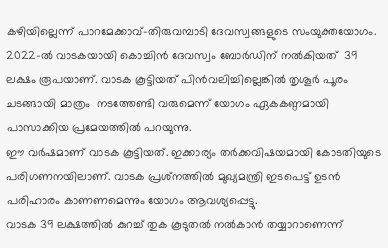കഴിയില്ലെന്ന് പാറമേക്കാവ്-തിരുവമ്പാടി ദേവസ്വങ്ങളുടെ സംയുക്തയോഗം.
2022-ല്‍ വാടകയായി കൊച്ചിന്‍ ദേവസ്വം ബോര്‍ഡിന് നല്‍കിയത്  39 ലക്ഷം രൂപയാണ്. വാടക കൂട്ടിയത് പിന്‍വലിച്ചില്ലെങ്കില്‍ തൃശൂര്‍ പൂരം ചടങ്ങായി മാത്രം  നടത്തേണ്ടി വരുമെന്ന് യോഗം ഏകകണ്ഠമായി പാസാക്കിയ പ്രമേയത്തില്‍ പറയുന്നു.
ഈ വര്‍ഷമാണ് വാടക കൂട്ടിയത്. ഇക്കാര്യം തര്‍ക്കവിഷയമായി കോടതിയുടെ പരിഗണനയിലാണ്. വാടക പ്രശ്‌നത്തില്‍ മുഖ്യമന്ത്രി ഇടപെട്ട് ഉടന്‍ പരിഹാരം കാണണമെന്നും യോഗം ആവശ്യപ്പെട്ടു.
വാടക 39 ലക്ഷത്തില്‍ കുറച്ച് തുക കൂടുതല്‍ നല്‍കാന്‍ തയ്യാറാണെന്ന്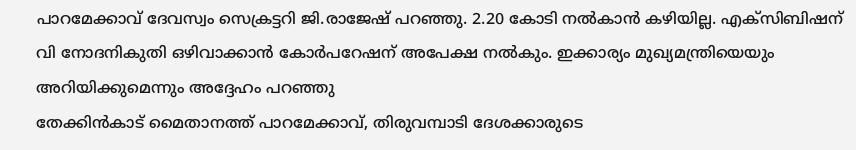പാറമേക്കാവ് ദേവസ്വം സെക്രട്ടറി ജി.രാജേഷ് പറഞ്ഞു. 2.20 കോടി നല്‍കാന്‍ കഴിയില്ല. എക്‌സിബിഷന് വി നോദനികുതി ഒഴിവാക്കാന്‍ കോര്‍പറേഷന് അപേക്ഷ നല്‍കും. ഇക്കാര്യം മുഖ്യമന്ത്രിയെയും അറിയിക്കുമെന്നും അദ്ദേഹം പറഞ്ഞു
തേക്കിന്‍കാട് മൈതാനത്ത് പാറമേക്കാവ്, തിരുവമ്പാടി ദേശക്കാരുടെ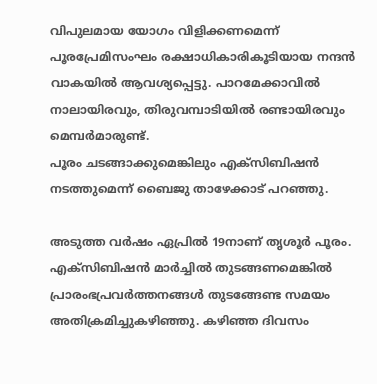വിപുലമായ യോഗം വിളിക്കണമെന്ന് പൂരപ്രേമിസംഘം രക്ഷാധികാരികൂടിയായ നന്ദന്‍ വാകയില്‍ ആവശ്യപ്പെട്ടു. പാറമേക്കാവില്‍ നാലായിരവും, തിരുവമ്പാടിയില്‍ രണ്ടായിരവും മെമ്പര്‍മാരുണ്ട്.
പൂരം ചടങ്ങാക്കുമെങ്കിലും എക്‌സിബിഷന്‍ നടത്തുമെന്ന് ബൈജു താഴേക്കാട് പറഞ്ഞു.

അടുത്ത വര്‍ഷം ഏപ്രില്‍ 19നാണ് തൃശൂര്‍ പൂരം. എക്‌സിബിഷന്‍ മാര്‍ച്ചില്‍ തുടങ്ങണമെങ്കില്‍ പ്രാരംഭപ്രവര്‍ത്തനങ്ങള്‍ തുടങ്ങേണ്ട സമയം അതിക്രമിച്ചുകഴിഞ്ഞു. കഴിഞ്ഞ ദിവസം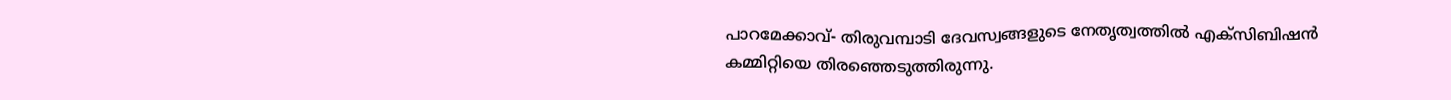പാറമേക്കാവ്- തിരുവമ്പാടി ദേവസ്വങ്ങളുടെ നേതൃത്വത്തില്‍ എക്‌സിബിഷന്‍ കമ്മിറ്റിയെ തിരഞ്ഞെടുത്തിരുന്നു.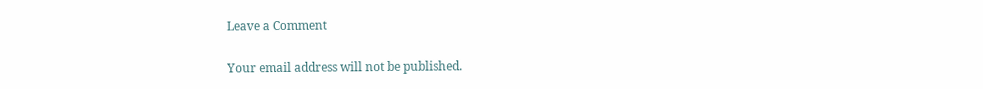Leave a Comment

Your email address will not be published.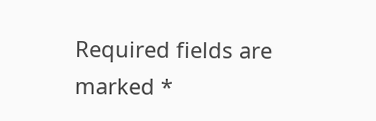Required fields are marked *